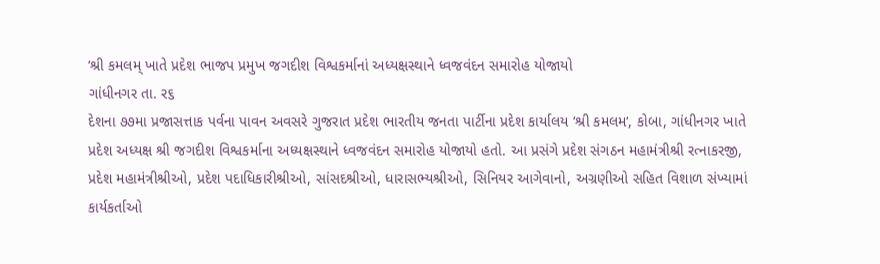‘શ્રી કમલમ્ ખાતે પ્રદેશ ભાજપ પ્રમુખ જગદીશ વિશ્વકર્માનાં અધ્યક્ષસ્થાને ધ્વજવંદન સમારોહ યોજાયો
ગાંધીનગર તા. ર૬
દેશના ૭૭મા પ્રજાસત્તાક પર્વના પાવન અવસરે ગુજરાત પ્રદેશ ભારતીય જનતા પાર્ટીના પ્રદેશ કાર્યાલય ‘શ્રી કમલમ‘, કોબા, ગાંધીનગર ખાતે પ્રદેશ અધ્યક્ષ શ્રી જગદીશ વિશ્વકર્માના અધ્યક્ષસ્થાને ધ્વજવંદન સમારોહ યોજાયો હતો. આ પ્રસંગે પ્રદેશ સંગઠન મહામંત્રીશ્રી રત્નાકરજી, પ્રદેશ મહામંત્રીશ્રીઓ, પ્રદેશ પદાધિકારીશ્રીઓ, સાંસદશ્રીઓ, ધારાસભ્યશ્રીઓ, સિનિયર આગેવાનો, અગ્રણીઓ સહિત વિશાળ સંખ્યામાં કાર્યકર્તાઓ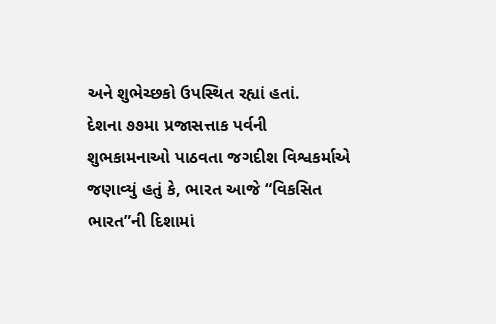અને શુભેચ્છકો ઉપસ્થિત રહ્યાં હતાં.
દેશના ૭૭મા પ્રજાસત્તાક પર્વની શુભકામનાઓ પાઠવતા જગદીશ વિશ્વકર્માએ જણાવ્યું હતું કે, ભારત આજે “વિકસિત ભારત”ની દિશામાં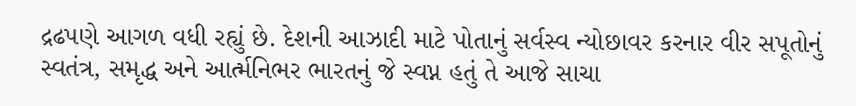દ્રઢપણે આગળ વધી રહ્યું છે. દેશની આઝાદી માટે પોતાનું સર્વસ્વ ન્યોછાવર કરનાર વીર સપૂતોનું સ્વતંત્ર, સમૃદ્ધ અને આર્ત્મનિભર ભારતનું જે સ્વપ્ન હતું તે આજે સાચા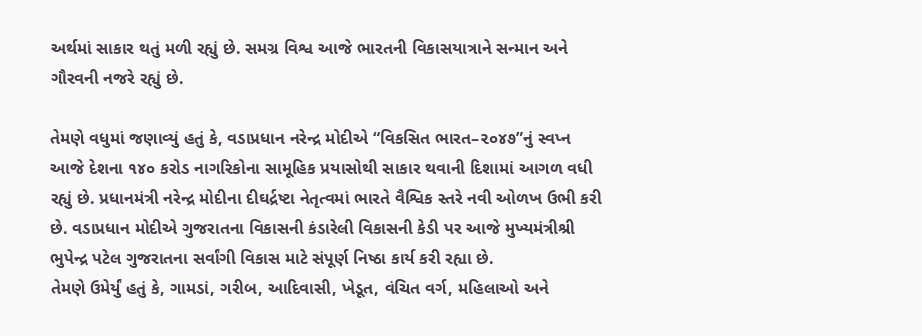અર્થમાં સાકાર થતું મળી રહ્યું છે. સમગ્ર વિશ્વ આજે ભારતની વિકાસયાત્રાને સન્માન અને ગૌરવની નજરે રહ્યું છે.

તેમણે વધુમાં જણાવ્યું હતું કે, વડાપ્રધાન નરેન્દ્ર મોદીએ “વિકસિત ભારત–૨૦૪૭”નું સ્વપ્ન આજે દેશના ૧૪૦ કરોડ નાગરિકોના સામૂહિક પ્રયાસોથી સાકાર થવાની દિશામાં આગળ વધી રહ્યું છે. પ્રધાનમંત્રી નરેન્દ્ર મોદીના દીઘર્દ્રષ્ટા નેતૃત્વમાં ભારતે વૈશ્વિક સ્તરે નવી ઓળખ ઉભી કરી છે. વડાપ્રધાન મોદીએ ગુજરાતના વિકાસની કંડારેલી વિકાસની કેડી પર આજે મુખ્યમંત્રીશ્રી ભુપેન્દ્ર પટેલ ગુજરાતના સર્વાંગી વિકાસ માટે સંપૂર્ણ નિષ્ઠા કાર્ય કરી રહ્યા છે.
તેમણે ઉમેર્યું હતું કે, ગામડાં, ગરીબ, આદિવાસી, ખેડૂત, વંચિત વર્ગ, મહિલાઓ અને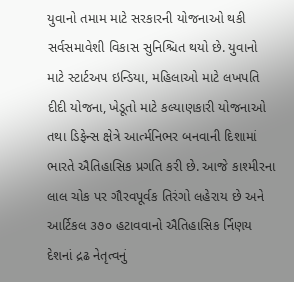યુવાનો તમામ માટે સરકારની યોજનાઓ થકી સર્વસમાવેશી વિકાસ સુનિશ્ચિત થયો છે. યુવાનો માટે સ્ટાર્ટઅપ ઇન્ડિયા, મહિલાઓ માટે લખપતિ દીદી યોજના, ખેડૂતો માટે કલ્યાણકારી યોજનાઓ તથા ડિફેન્સ ક્ષેત્રે આર્ત્મનિભર બનવાની દિશામાં ભારતે ઐતિહાસિક પ્રગતિ કરી છે. આજે કાશ્મીરના લાલ ચોક પર ગૌરવપૂર્વક તિરંગો લહેરાય છે અને આર્ટિકલ ૩૭૦ હટાવવાનો ઐતિહાસિક ર્નિણય દેશનાં દ્રઢ નેતૃત્વનું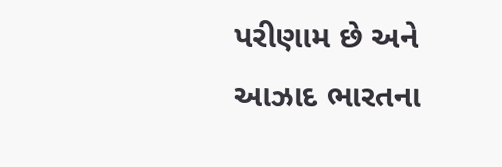પરીણામ છે અને આઝાદ ભારતના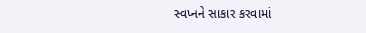સ્વપ્નને સાકાર કરવામાં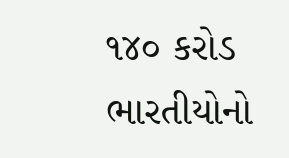૧૪૦ કરોડ ભારતીયોનો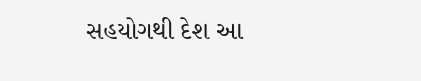સહયોગથી દેશ આ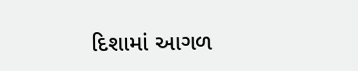દિશામાં આગળ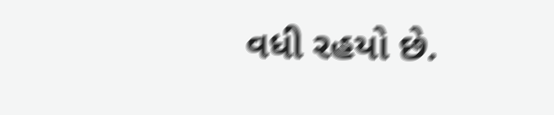વધી રહયો છે.